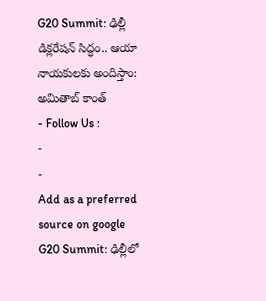G20 Summit: ఢిల్లీ డిక్లరేషన్ సిద్ధం.. ఆయా నాయకులకు అందిస్తాం: అమితాబ్ కాంత్
- Follow Us :
-
-
Add as a preferred
source on google
G20 Summit: ఢిల్లీలో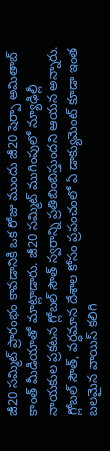జీ20 సమ్మిట్ ప్రారంభం కావడానికి ఒక రోజు ముందు జీ20 షెర్పా అమితాబ్ కాంత్ మీడియాతో మాట్లాడారు. జీ20 సమ్మిట్ ముగింపులో న్యూఢిల్లీ నాయకుల ప్రకటన గ్లోబల్ సౌత్ స్వరాన్ని ప్రతిబింబిస్తుందని ఆయన అన్నారు. గ్లోబల్ సౌత్, వర్ధమాన దేశాల కోసం ప్రపంచంలో ఏ డాక్యుమెంట్ కూడా ఇంత బలమైన వాయిస్ కలిగి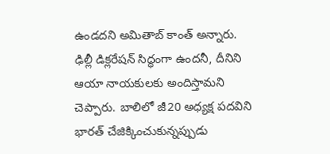ఉండదని అమితాబ్ కాంత్ అన్నారు. ఢిల్లీ డిక్లరేషన్ సిద్ధంగా ఉందనీ, దీనిని ఆయా నాయకులకు అందిస్తామని చెప్పారు. బాలిలో జీ20 అధ్యక్ష పదవిని భారత్ చేజిక్కించుకున్నప్పుడు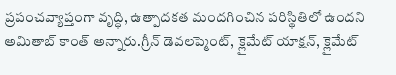ప్రపంచవ్యాప్తంగా వృద్ధి, ఉత్పాదకత మందగించిన పరిస్థితిలో ఉందని అమితాబ్ కాంత్ అన్నారు.గ్రీన్ డెవలప్మెంట్, క్లైమేట్ యాక్షన్, క్లైమేట్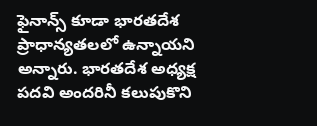ఫైనాన్స్ కూడా భారతదేశ ప్రాధాన్యతలలో ఉన్నాయని అన్నారు. భారతదేశ అధ్యక్ష పదవి అందరినీ కలుపుకొని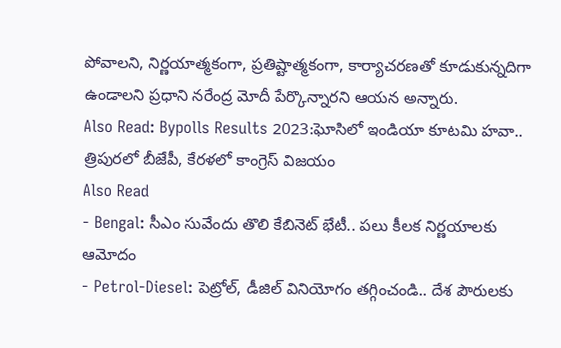పోవాలని, నిర్ణయాత్మకంగా, ప్రతిష్టాత్మకంగా, కార్యాచరణతో కూడుకున్నదిగా ఉండాలని ప్రధాని నరేంద్ర మోదీ పేర్కొన్నారని ఆయన అన్నారు.
Also Read: Bypolls Results 2023:ఘోసిలో ఇండియా కూటమి హవా.. త్రిపురలో బీజేపీ, కేరళలో కాంగ్రెస్ విజయం
Also Read
- Bengal: సీఎం సువేందు తొలి కేబినెట్ భేటీ.. పలు కీలక నిర్ణయాలకు ఆమోదం
- Petrol-Diesel: పెట్రోల్, డీజిల్ వినియోగం తగ్గించండి.. దేశ పౌరులకు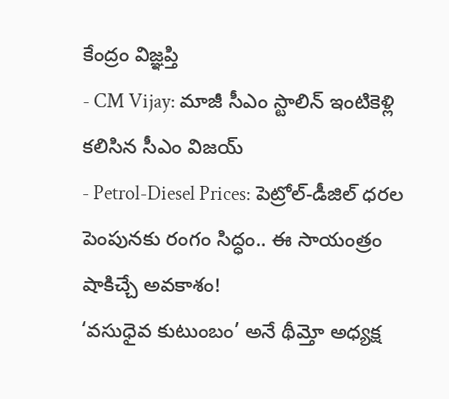కేంద్రం విజ్ఞప్తి
- CM Vijay: మాజీ సీఎం స్టాలిన్ ఇంటికెళ్లి కలిసిన సీఎం విజయ్
- Petrol-Diesel Prices: పెట్రోల్-డీజిల్ ధరల పెంపునకు రంగం సిద్ధం.. ఈ సాయంత్రం షాకిచ్చే అవకాశం!
‘వసుధైవ కుటుంబం’ అనే థీమ్తో అధ్యక్ష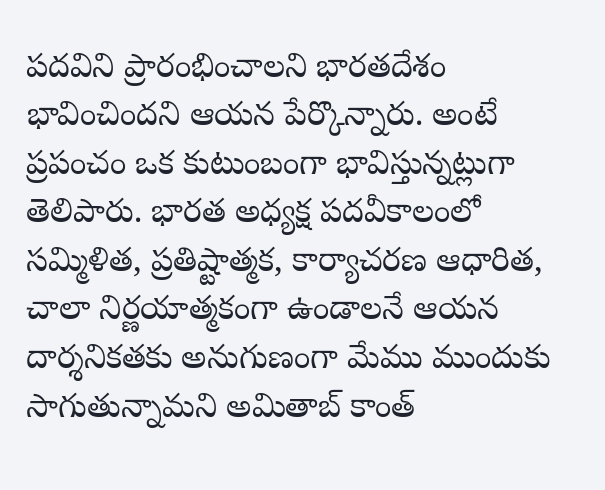పదవిని ప్రారంభించాలని భారతదేశం భావించిందని ఆయన పేర్కొన్నారు. అంటే ప్రపంచం ఒక కుటుంబంగా భావిస్తున్నట్లుగా తెలిపారు. భారత అధ్యక్ష పదవీకాలంలో సమ్మిళిత, ప్రతిష్టాత్మక, కార్యాచరణ ఆధారిత, చాలా నిర్ణయాత్మకంగా ఉండాలనే ఆయన దార్శనికతకు అనుగుణంగా మేము ముందుకు సాగుతున్నామని అమితాబ్ కాంత్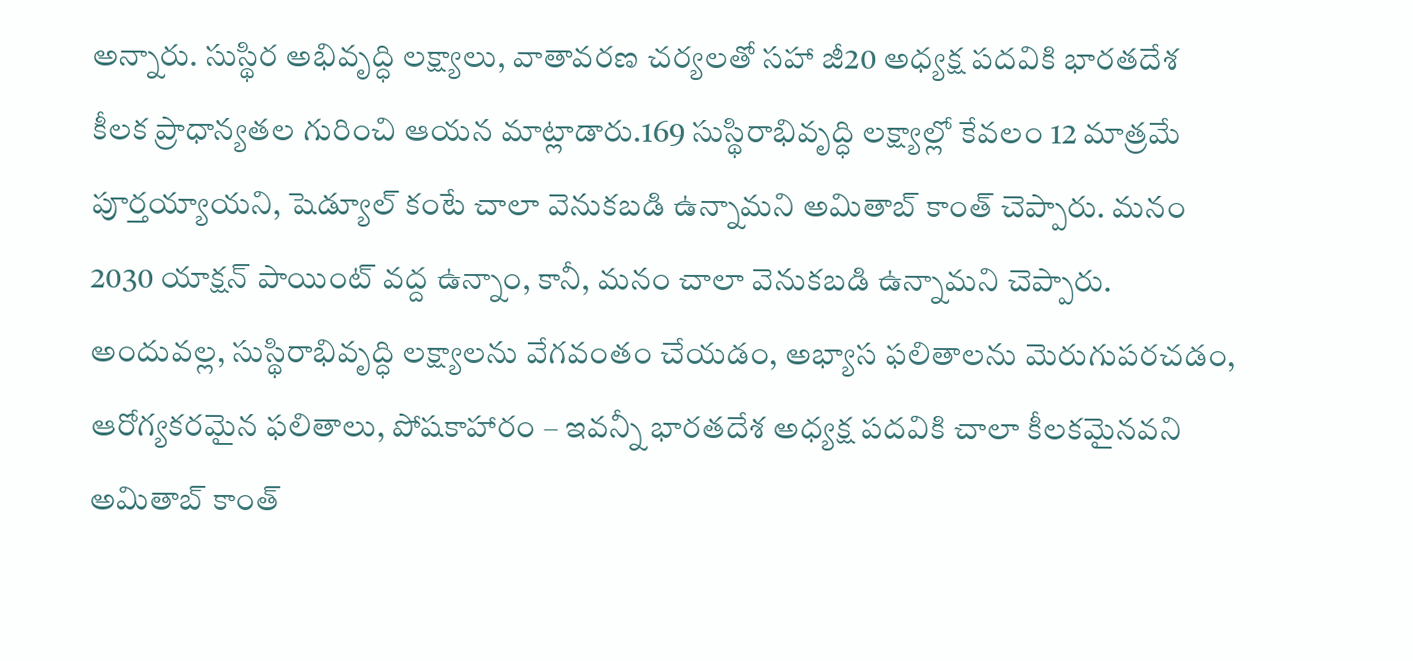అన్నారు. సుస్థిర అభివృద్ధి లక్ష్యాలు, వాతావరణ చర్యలతో సహా జీ20 అధ్యక్ష పదవికి భారతదేశ కీలక ప్రాధాన్యతల గురించి ఆయన మాట్లాడారు.169 సుస్థిరాభివృద్ధి లక్ష్యాల్లో కేవలం 12 మాత్రమే పూర్తయ్యాయని, షెడ్యూల్ కంటే చాలా వెనుకబడి ఉన్నామని అమితాబ్ కాంత్ చెప్పారు. మనం 2030 యాక్షన్ పాయింట్ వద్ద ఉన్నాం, కానీ, మనం చాలా వెనుకబడి ఉన్నామని చెప్పారు. అందువల్ల, సుస్థిరాభివృద్ధి లక్ష్యాలను వేగవంతం చేయడం, అభ్యాస ఫలితాలను మెరుగుపరచడం, ఆరోగ్యకరమైన ఫలితాలు, పోషకాహారం – ఇవన్నీ భారతదేశ అధ్యక్ష పదవికి చాలా కీలకమైనవని అమితాబ్ కాంత్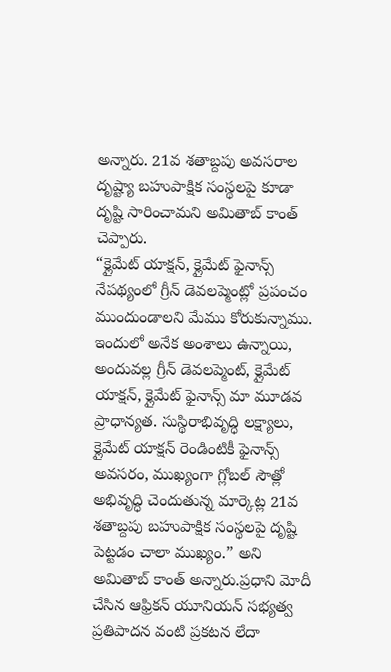అన్నారు. 21వ శతాబ్దపు అవసరాల దృష్ట్యా బహుపాక్షిక సంస్థలపై కూడా దృష్టి సారించామని అమితాబ్ కాంత్ చెప్పారు.
“క్లైమేట్ యాక్షన్, క్లైమేట్ ఫైనాన్స్ నేపథ్యంలో గ్రీన్ డెవలప్మెంట్లో ప్రపంచం ముందుండాలని మేము కోరుకున్నాము. ఇందులో అనేక అంశాలు ఉన్నాయి, అందువల్ల గ్రీన్ డెవలప్మెంట్, క్లైమేట్ యాక్షన్, క్లైమేట్ ఫైనాన్స్ మా మూడవ ప్రాధాన్యత. సుస్థిరాభివృద్ధి లక్ష్యాలు, క్లైమేట్ యాక్షన్ రెండింటికీ ఫైనాన్స్ అవసరం, ముఖ్యంగా గ్లోబల్ సౌత్లో అభివృద్ధి చెందుతున్న మార్కెట్ల 21వ శతాబ్దపు బహుపాక్షిక సంస్థలపై దృష్టి పెట్టడం చాలా ముఖ్యం.” అని అమితాబ్ కాంత్ అన్నారు.ప్రధాని మోదీ చేసిన ఆఫ్రికన్ యూనియన్ సభ్యత్వ ప్రతిపాదన వంటి ప్రకటన లేదా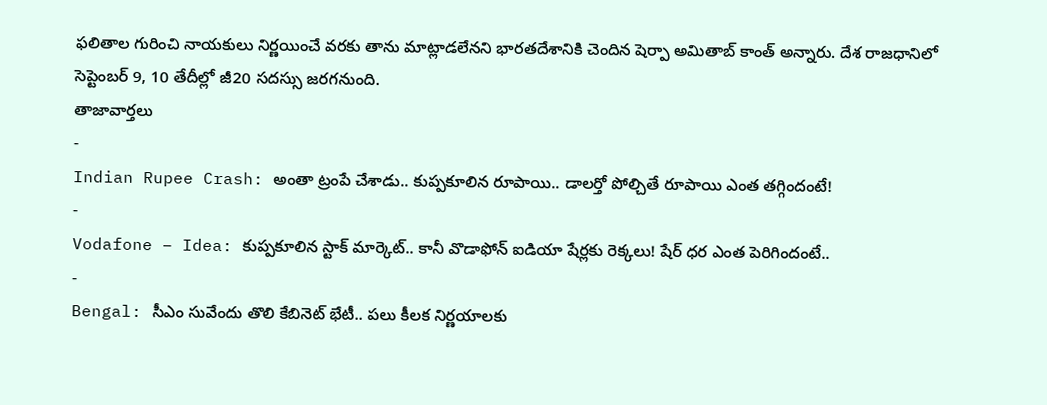ఫలితాల గురించి నాయకులు నిర్ణయించే వరకు తాను మాట్లాడలేనని భారతదేశానికి చెందిన షెర్పా అమితాబ్ కాంత్ అన్నారు. దేశ రాజధానిలో సెప్టెంబర్ 9, 10 తేదీల్లో జీ20 సదస్సు జరగనుంది.
తాజావార్తలు
-
Indian Rupee Crash: అంతా ట్రంపే చేశాడు.. కుప్పకూలిన రూపాయి.. డాలర్తో పోల్చితే రూపాయి ఎంత తగ్గిందంటే!
-
Vodafone – Idea: కుప్పకూలిన స్టాక్ మార్కెట్.. కానీ వొడాఫోన్ ఐడియా షేర్లకు రెక్కలు! షేర్ ధర ఎంత పెరిగిందంటే..
-
Bengal: సీఎం సువేందు తొలి కేబినెట్ భేటీ.. పలు కీలక నిర్ణయాలకు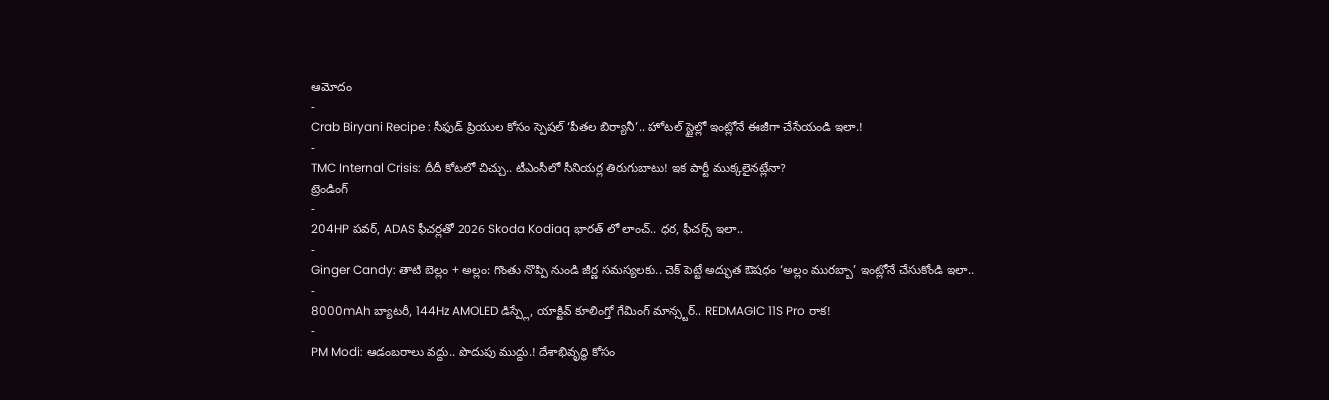ఆమోదం
-
Crab Biryani Recipe : సీఫుడ్ ప్రియుల కోసం స్పెషల్ ‘పీతల బిర్యానీ’.. హోటల్ స్టైల్లో ఇంట్లోనే ఈజీగా చేసేయండి ఇలా.!
-
TMC Internal Crisis: దీదీ కోటలో చిచ్చు.. టీఎంసీలో సీనియర్ల తిరుగుబాటు! ఇక పార్టీ ముక్కలైనట్లేనా?
ట్రెండింగ్
-
204HP పవర్, ADAS ఫీచర్లతో 2026 Skoda Kodiaq భారత్ లో లాంచ్.. ధర, ఫీచర్స్ ఇలా..
-
Ginger Candy: తాటి బెల్లం + అల్లం: గొంతు నొప్పి నుండి జీర్ణ సమస్యలకు.. చెక్ పెట్టే అద్భుత ఔషధం ‘అల్లం మురబ్బా’ ఇంట్లోనే చేసుకోండి ఇలా..
-
8000mAh బ్యాటరీ, 144Hz AMOLED డిస్ప్లే, యాక్టివ్ కూలింగ్తో గేమింగ్ మాన్స్టర్.. REDMAGIC 11S Pro రాక!
-
PM Modi: ఆడంబరాలు వద్దు.. పొదుపు ముద్దు.! దేశాభివృద్ధి కోసం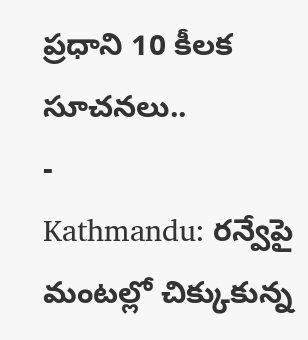ప్రధాని 10 కీలక సూచనలు..
-
Kathmandu: రన్వేపై మంటల్లో చిక్కుకున్న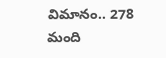విమానం.. 278 మంది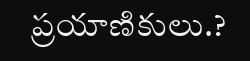ప్రయాణికులు.?